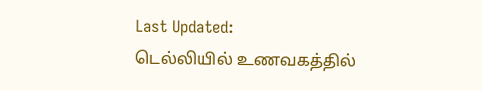Last Updated:
டெல்லியில் உணவகத்தில்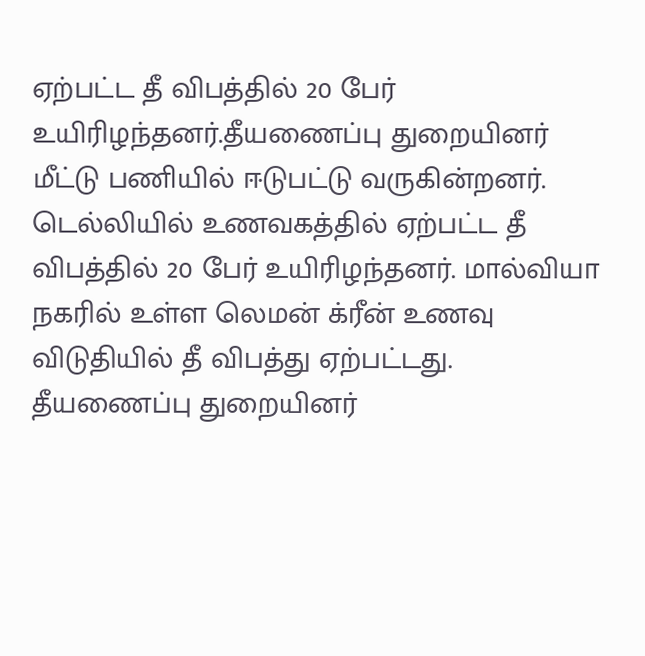ஏற்பட்ட தீ விபத்தில் 20 பேர் உயிரிழந்தனர்.தீயணைப்பு துறையினர் மீட்டு பணியில் ஈடுபட்டு வருகின்றனர்.
டெல்லியில் உணவகத்தில் ஏற்பட்ட தீ விபத்தில் 20 பேர் உயிரிழந்தனர். மால்வியா நகரில் உள்ள லெமன் க்ரீன் உணவு விடுதியில் தீ விபத்து ஏற்பட்டது. தீயணைப்பு துறையினர்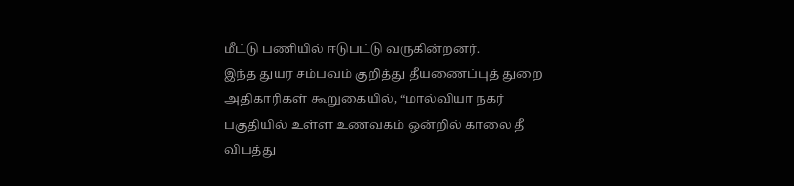மீட்டு பணியில் ஈடுபட்டு வருகின்றனர்.
இந்த துயர சம்பவம் குறித்து தீயணைப்புத் துறை அதிகாரிகள் கூறுகையில், “மால்வியா நகர் பகுதியில் உள்ள உணவகம் ஒன்றில் காலை தீ விபத்து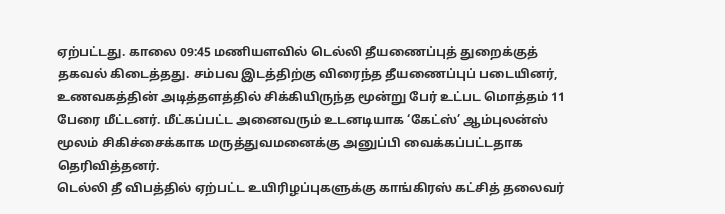ஏற்பட்டது. காலை 09:45 மணியளவில் டெல்லி தீயணைப்புத் துறைக்குத் தகவல் கிடைத்தது. சம்பவ இடத்திற்கு விரைந்த தீயணைப்புப் படையினர், உணவகத்தின் அடித்தளத்தில் சிக்கியிருந்த மூன்று பேர் உட்பட மொத்தம் 11 பேரை மீட்டனர். மீட்கப்பட்ட அனைவரும் உடனடியாக ‘கேட்ஸ்’ ஆம்புலன்ஸ் மூலம் சிகிச்சைக்காக மருத்துவமனைக்கு அனுப்பி வைக்கப்பட்டதாக தெரிவித்தனர்.
டெல்லி தீ விபத்தில் ஏற்பட்ட உயிரிழப்புகளுக்கு காங்கிரஸ் கட்சித் தலைவர்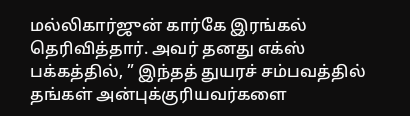மல்லிகார்ஜுன் கார்கே இரங்கல் தெரிவித்தார். அவர் தனது எக்ஸ் பக்கத்தில், ” இந்தத் துயரச் சம்பவத்தில் தங்கள் அன்புக்குரியவர்களை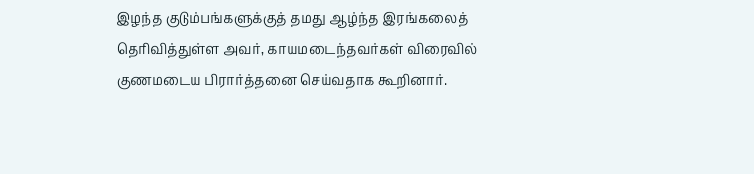இழந்த குடும்பங்களுக்குத் தமது ஆழ்ந்த இரங்கலைத் தெரிவித்துள்ள அவர், காயமடைந்தவர்கள் விரைவில் குணமடைய பிரார்த்தனை செய்வதாக கூறினார்.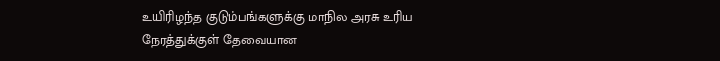உயிரிழந்த குடும்பங்களுக்கு மாநில அரசு உரிய நேரத்துக்குள் தேவையான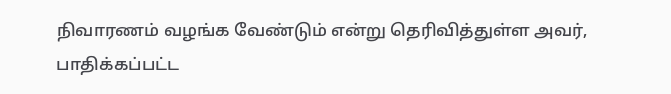நிவாரணம் வழங்க வேண்டும் என்று தெரிவித்துள்ள அவர், பாதிக்கப்பட்ட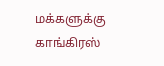மக்களுக்கு காங்கிரஸ்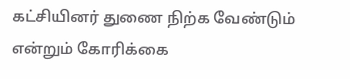கட்சியினர் துணை நிற்க வேண்டும் என்றும் கோரிக்கை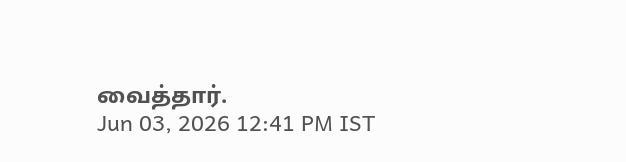வைத்தார்.
Jun 03, 2026 12:41 PM IST